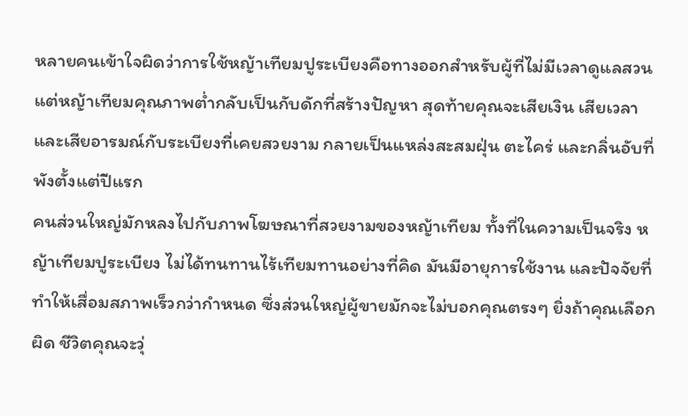หลายคนเข้าใจผิดว่าการใช้หญ้าเทียมปูระเบียงคือทางออกสำหรับผู้ที่ไม่มีเวลาดูแลสวน แต่หญ้าเทียมคุณภาพต่ำกลับเป็นกับดักที่สร้างปัญหา สุดท้ายคุณจะเสียเงิน เสียเวลา และเสียอารมณ์กับระเบียงที่เคยสวยงาม กลายเป็นแหล่งสะสมฝุ่น ตะไคร่ และกลิ่นอับที่พังตั้งแต่ปีแรก
คนส่วนใหญ่มักหลงไปกับภาพโฆษณาที่สวยงามของหญ้าเทียม ทั้งที่ในความเป็นจริง หญ้าเทียมปูระเบียง ไม่ได้ทนทานไร้เทียมทานอย่างที่คิด มันมีอายุการใช้งาน และปัจจัยที่ทำให้เสื่อมสภาพเร็วกว่ากำหนด ซึ่งส่วนใหญ่ผู้ขายมักจะไม่บอกคุณตรงๆ ยิ่งถ้าคุณเลือกผิด ชีวิตคุณจะวุ่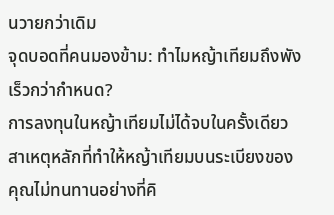นวายกว่าเดิม
จุดบอดที่คนมองข้าม: ทำไมหญ้าเทียมถึงพังเร็วกว่ากำหนด?
การลงทุนในหญ้าเทียมไม่ได้จบในครั้งเดียว สาเหตุหลักที่ทำให้หญ้าเทียมบนระเบียงของคุณไม่ทนทานอย่างที่คิ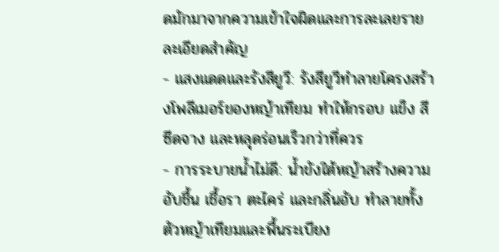ดมักมาจากความเข้าใจผิดและการละเลยรายละเอียดสำคัญ
- แสงแดดและรังสียูวี: รังสียูวีทำลายโครงสร้างโพลีเมอร์ของหญ้าเทียม ทำให้กรอบ แข็ง สีซีดจาง และหลุดร่อนเร็วกว่าที่ควร
- การระบายน้ำไม่ดี: น้ำขังใต้หญ้าสร้างความอับชื้น เชื้อรา ตะไคร่ และกลิ่นอับ ทำลายทั้งตัวหญ้าเทียมและพื้นระเบียง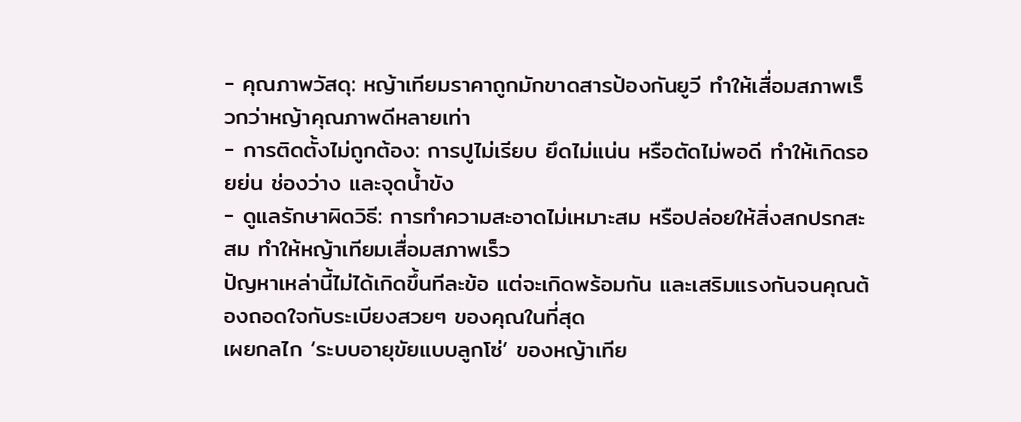- คุณภาพวัสดุ: หญ้าเทียมราคาถูกมักขาดสารป้องกันยูวี ทำให้เสื่อมสภาพเร็วกว่าหญ้าคุณภาพดีหลายเท่า
- การติดตั้งไม่ถูกต้อง: การปูไม่เรียบ ยึดไม่แน่น หรือตัดไม่พอดี ทำให้เกิดรอยย่น ช่องว่าง และจุดน้ำขัง
- ดูแลรักษาผิดวิธี: การทำความสะอาดไม่เหมาะสม หรือปล่อยให้สิ่งสกปรกสะสม ทำให้หญ้าเทียมเสื่อมสภาพเร็ว
ปัญหาเหล่านี้ไม่ได้เกิดขึ้นทีละข้อ แต่จะเกิดพร้อมกัน และเสริมแรงกันจนคุณต้องถอดใจกับระเบียงสวยๆ ของคุณในที่สุด
เผยกลไก ‘ระบบอายุขัยแบบลูกโซ่’ ของหญ้าเทีย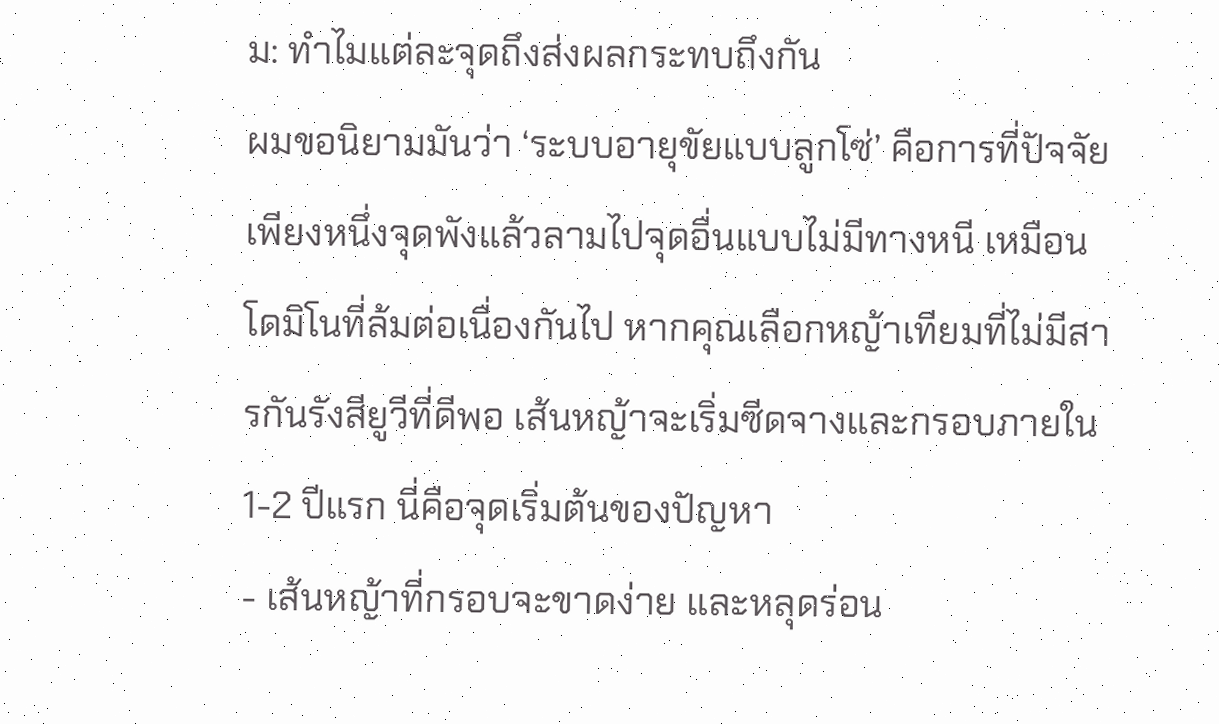ม: ทำไมแต่ละจุดถึงส่งผลกระทบถึงกัน
ผมขอนิยามมันว่า ‘ระบบอายุขัยแบบลูกโซ่’ คือการที่ปัจจัยเพียงหนึ่งจุดพังแล้วลามไปจุดอื่นแบบไม่มีทางหนี เหมือนโดมิโนที่ล้มต่อเนื่องกันไป หากคุณเลือกหญ้าเทียมที่ไม่มีสารกันรังสียูวีที่ดีพอ เส้นหญ้าจะเริ่มซีดจางและกรอบภายใน 1-2 ปีแรก นี่คือจุดเริ่มต้นของปัญหา
- เส้นหญ้าที่กรอบจะขาดง่าย และหลุดร่อน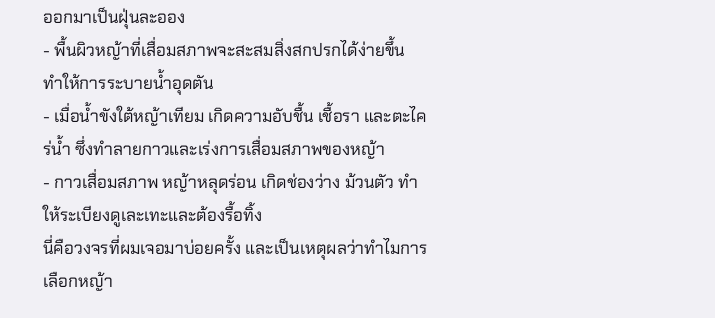ออกมาเป็นฝุ่นละออง
- พื้นผิวหญ้าที่เสื่อมสภาพจะสะสมสิ่งสกปรกได้ง่ายขึ้น ทำให้การระบายน้ำอุดตัน
- เมื่อน้ำขังใต้หญ้าเทียม เกิดความอับชื้น เชื้อรา และตะไคร่น้ำ ซึ่งทำลายกาวและเร่งการเสื่อมสภาพของหญ้า
- กาวเสื่อมสภาพ หญ้าหลุดร่อน เกิดช่องว่าง ม้วนตัว ทำให้ระเบียงดูเละเทะและต้องรื้อทิ้ง
นี่คือวงจรที่ผมเจอมาบ่อยครั้ง และเป็นเหตุผลว่าทำไมการเลือกหญ้า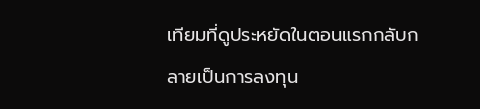เทียมที่ดูประหยัดในตอนแรกกลับกลายเป็นการลงทุน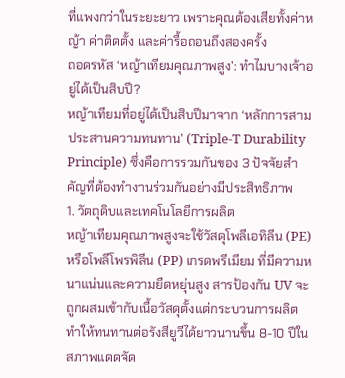ที่แพงกว่าในระยะยาว เพราะคุณต้องเสียทั้งค่าหญ้า ค่าติดตั้ง และค่ารื้อถอนถึงสองครั้ง
ถอดรหัส ‘หญ้าเทียมคุณภาพสูง’: ทำไมบางเจ้าอยู่ได้เป็นสิบปี?
หญ้าเทียมที่อยู่ได้เป็นสิบปีมาจาก ‘หลักการสามประสานความทนทาน’ (Triple-T Durability Principle) ซึ่งคือการรวมกันของ 3 ปัจจัยสำคัญที่ต้องทำงานร่วมกันอย่างมีประสิทธิภาพ
1. วัตถุดิบและเทคโนโลยีการผลิต
หญ้าเทียมคุณภาพสูงจะใช้วัสดุโพลีเอทิลีน (PE) หรือโพลีโพรพิลีน (PP) เกรดพรีเมียม ที่มีความหนาแน่นและความยืดหยุ่นสูง สารป้องกัน UV จะถูกผสมเข้ากับเนื้อวัสดุตั้งแต่กระบวนการผลิต ทำให้ทนทานต่อรังสียูวีได้ยาวนานขึ้น 8-10 ปีในสภาพแดดจัด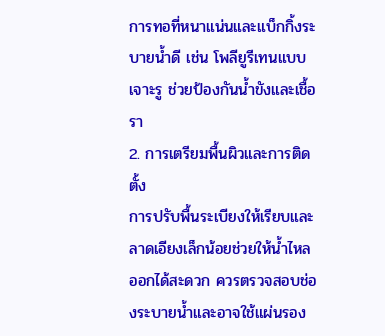การทอที่หนาแน่นและแบ็กกิ้งระบายน้ำดี เช่น โพลียูรีเทนแบบเจาะรู ช่วยป้องกันน้ำขังและเชื้อรา
2. การเตรียมพื้นผิวและการติดตั้ง
การปรับพื้นระเบียงให้เรียบและลาดเอียงเล็กน้อยช่วยให้น้ำไหลออกได้สะดวก ควรตรวจสอบช่องระบายน้ำและอาจใช้แผ่นรอง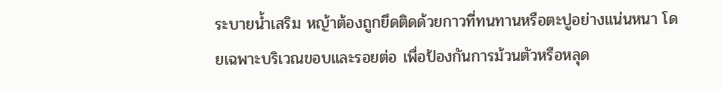ระบายน้ำเสริม หญ้าต้องถูกยึดติดด้วยกาวที่ทนทานหรือตะปูอย่างแน่นหนา โดยเฉพาะบริเวณขอบและรอยต่อ เพื่อป้องกันการม้วนตัวหรือหลุด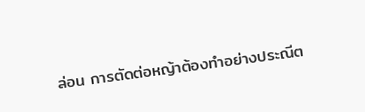ล่อน การตัดต่อหญ้าต้องทำอย่างประณีต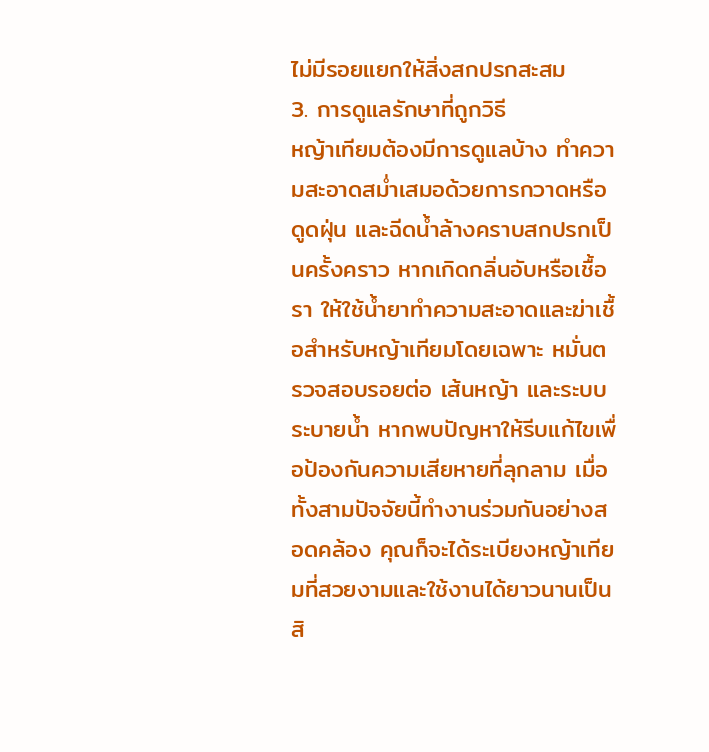ไม่มีรอยแยกให้สิ่งสกปรกสะสม
3. การดูแลรักษาที่ถูกวิธี
หญ้าเทียมต้องมีการดูแลบ้าง ทำความสะอาดสม่ำเสมอด้วยการกวาดหรือดูดฝุ่น และฉีดน้ำล้างคราบสกปรกเป็นครั้งคราว หากเกิดกลิ่นอับหรือเชื้อรา ให้ใช้น้ำยาทำความสะอาดและฆ่าเชื้อสำหรับหญ้าเทียมโดยเฉพาะ หมั่นตรวจสอบรอยต่อ เส้นหญ้า และระบบระบายน้ำ หากพบปัญหาให้รีบแก้ไขเพื่อป้องกันความเสียหายที่ลุกลาม เมื่อทั้งสามปัจจัยนี้ทำงานร่วมกันอย่างสอดคล้อง คุณก็จะได้ระเบียงหญ้าเทียมที่สวยงามและใช้งานได้ยาวนานเป็นสิ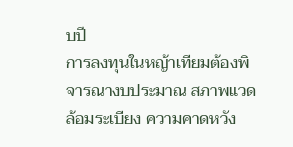บปี
การลงทุนในหญ้าเทียมต้องพิจารณางบประมาณ สภาพแวดล้อมระเบียง ความคาดหวัง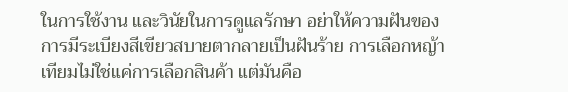ในการใช้งาน และวินัยในการดูแลรักษา อย่าให้ความฝันของการมีระเบียงสีเขียวสบายตากลายเป็นฝันร้าย การเลือกหญ้าเทียมไม่ใช่แค่การเลือกสินค้า แต่มันคือ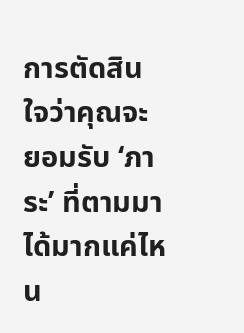การตัดสินใจว่าคุณจะยอมรับ ‘ภาระ’ ที่ตามมาได้มากแค่ไหน